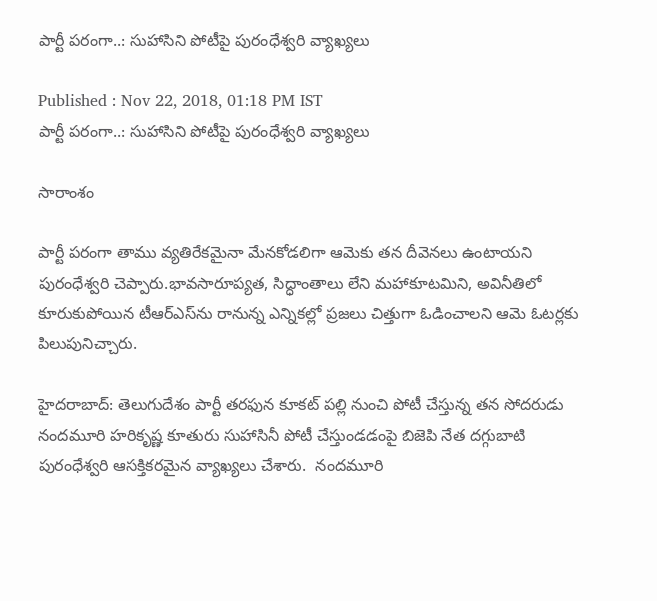పార్టీ పరంగా..: సుహాసిని పోటీపై పురంధేశ్వరి వ్యాఖ్యలు

Published : Nov 22, 2018, 01:18 PM IST
పార్టీ పరంగా..: సుహాసిని పోటీపై పురంధేశ్వరి వ్యాఖ్యలు

సారాంశం

పార్టీ పరంగా తాము వ్యతిరేకమైనా మేనకోడలిగా ఆమెకు తన దీవెనలు ఉంటాయని పురంధేశ్వరి చెప్పారు.భావసారూప్యత, సిద్ధాంతాలు లేని మహాకూటమిని, అవినీతిలో కూరుకుపోయిన టీఆర్‌ఎస్‌ను రానున్న ఎన్నికల్లో ప్రజలు చిత్తుగా ఓడించాలని ఆమె ఓటర్లకు పిలుపునిచ్చారు.

హైదరాబాద్: తెలుగుదేశం పార్టీ తరఫున కూకట్ పల్లి నుంచి పోటీ చేస్తున్న తన సోదరుడు నందమూరి హరికృష్ణ కూతురు సుహాసినీ పోటీ చేస్తుండడంపై బిజెపి నేత దగ్గుబాటి పురంధేశ్వరి ఆసక్తికరమైన వ్యాఖ్యలు చేశారు.  నందమూరి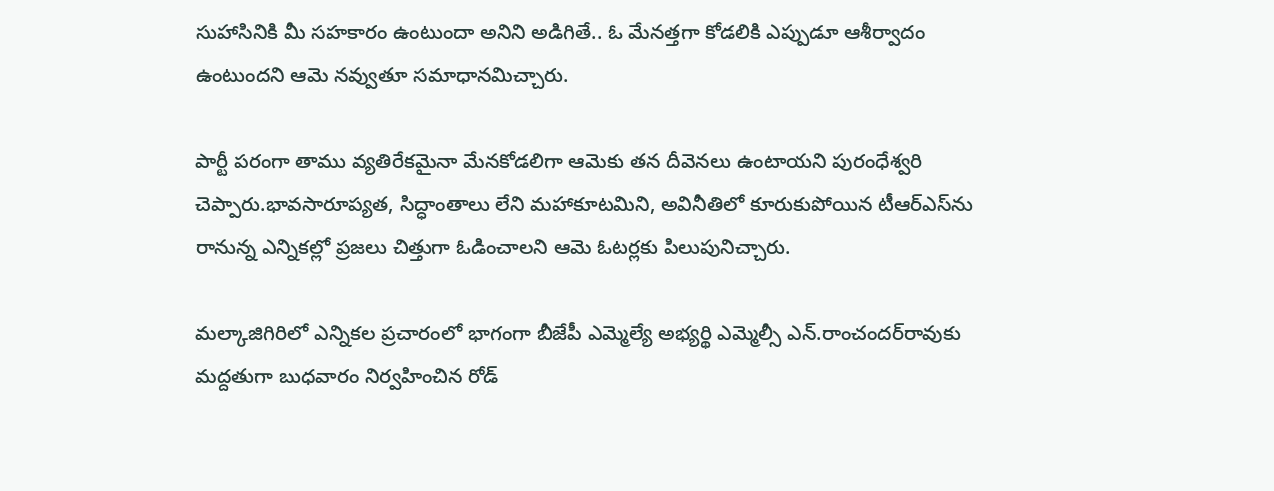సుహాసినికి మీ సహకారం ఉంటుందా అనిని అడిగితే.. ఓ మేనత్తగా కోడలికి ఎప్పుడూ ఆశీర్వాదం ఉంటుందని ఆమె నవ్వుతూ సమాధానమిచ్చారు.

పార్టీ పరంగా తాము వ్యతిరేకమైనా మేనకోడలిగా ఆమెకు తన దీవెనలు ఉంటాయని పురంధేశ్వరి చెప్పారు.భావసారూప్యత, సిద్ధాంతాలు లేని మహాకూటమిని, అవినీతిలో కూరుకుపోయిన టీఆర్‌ఎస్‌ను రానున్న ఎన్నికల్లో ప్రజలు చిత్తుగా ఓడించాలని ఆమె ఓటర్లకు పిలుపునిచ్చారు.

మల్కాజిగిరిలో ఎన్నికల ప్రచారంలో భాగంగా బీజేపీ ఎమ్మెల్యే అభ్యర్థి ఎమ్మెల్సీ ఎన్‌.రాంచందర్‌రావుకు మద్దతుగా బుధవారం నిర్వహించిన రోడ్‌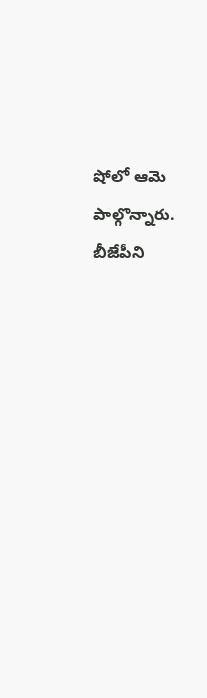షోలో ఆమె పాల్గొన్నారు. బీజేపీని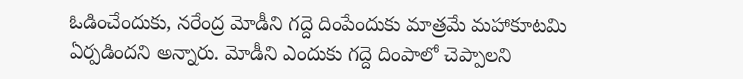ఓడించేందుకు, నరేంద్ర మోడీని గద్దె దింపేందుకు మాత్రమే మహాకూటమి ఏర్పడిందని అన్నారు. మోడీని ఎందుకు గద్దె దింపాలో చెప్పాలని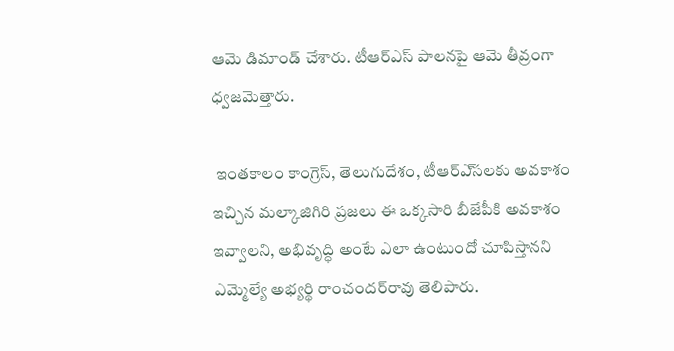ఆమె డిమాండ్‌ చేశారు. టీఆర్ఎస్ పాలనపై ఆమె తీవ్రంగా ధ్వజమెత్తారు.

 ఇంతకాలం కాంగ్రెస్‌, తెలుగుదేశం, టీఆర్‌ఎ్‌సలకు అవకాశం ఇచ్చిన మల్కాజిగిరి ప్రజలు ఈ ఒక్కసారి బీజేపీకి అవకాశం ఇవ్వాలని, అభివృద్ధి అంటే ఎలా ఉంటుందో చూపిస్తానని ఎమ్మెల్యే అభ్యర్థి రాంచందర్‌రావు తెలిపారు.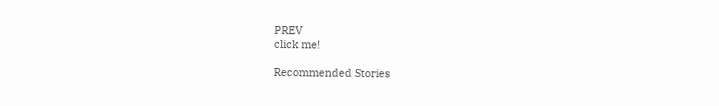PREV
click me!

Recommended Stories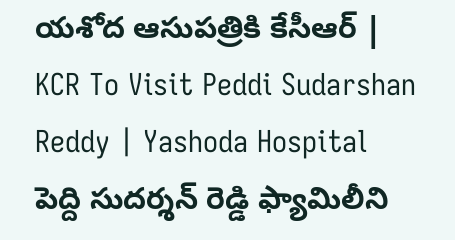యశోద ఆసుపత్రికి కేసీఆర్ | KCR To Visit Peddi Sudarshan Reddy | Yashoda Hospital
పెద్ది సుదర్శన్ రెడ్డి ఫ్యామిలీని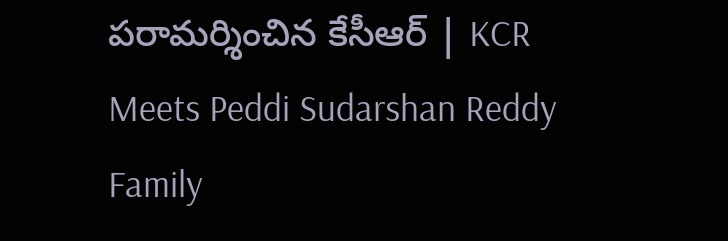పరామర్శించిన కేసీఆర్ | KCR Meets Peddi Sudarshan Reddy Family